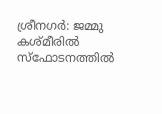ശ്രീനഗർ: ജമ്മു കശ്മീരിൽ സ്ഫോടനത്തിൽ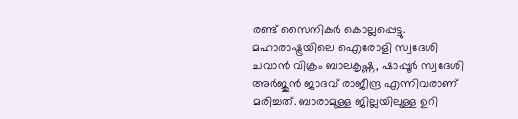രണ്ട് സൈനികർ കൊല്ലപ്പെട്ടു. മഹാരാഷ്ട്രയിലെ ഐരോളി സ്വദേശി ചവാൻ വിക്രം ബാലകൃഷ്ണ, ഷാപ്പൂർ സ്വദേശി അർജുൻ ജാദവ് രാജീന്ദ്ര എന്നിവരാണ് മരിച്ചത്. ബാരാമുള്ള ജില്ലയിലുള്ള ഉറി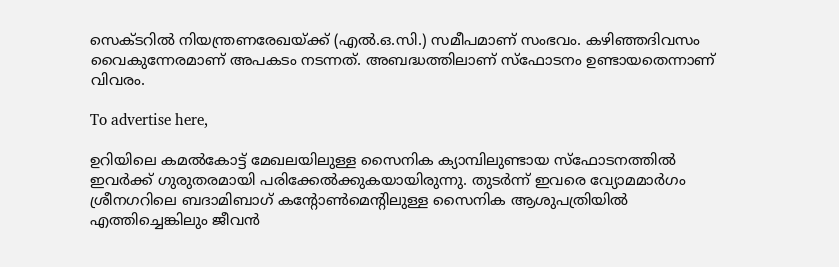സെക്ടറിൽ നിയന്ത്രണരേഖയ്ക്ക് (എൽ.ഒ.സി.) സമീപമാണ് സംഭവം. കഴിഞ്ഞദിവസം വൈകുന്നേരമാണ് അപകടം നടന്നത്. അബദ്ധത്തിലാണ് സ്ഫോടനം ഉണ്ടായതെന്നാണ് വിവരം.

To advertise here,

ഉറിയിലെ കമൽകോട്ട് മേഖലയിലുള്ള സൈനിക ക്യാമ്പിലുണ്ടായ സ്ഫോടനത്തിൽ ഇവർ‌ക്ക് ഗുരുതരമായി പരിക്കേൽക്കുകയായിരുന്നു. തുടർന്ന് ഇവരെ വ്യോമമാർഗം ശ്രീനഗറിലെ ബദാമിബാഗ് കന്റോൺമെന്റിലുള്ള സൈനിക ആശുപത്രിയിൽ എത്തിച്ചെങ്കിലും ജീവൻ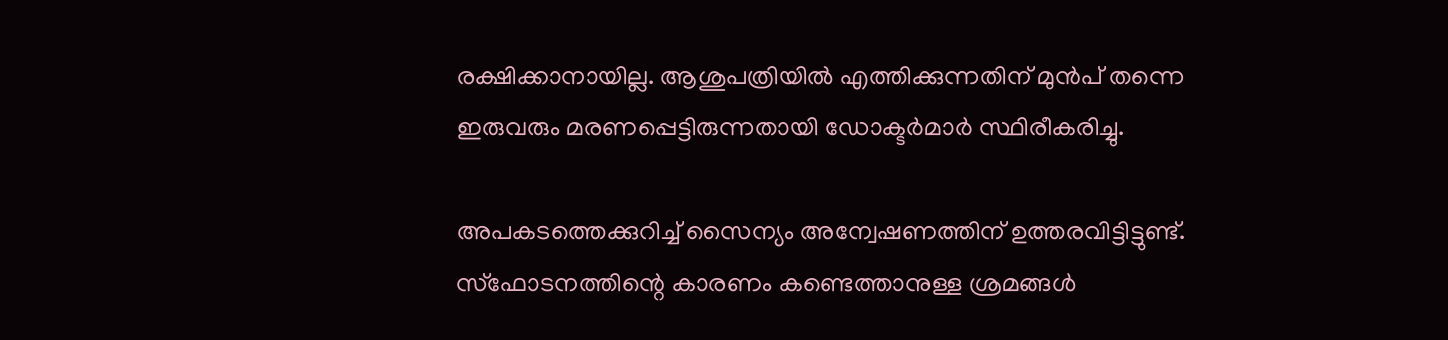രക്ഷിക്കാനായില്ല. ആശുപത്രിയിൽ എത്തിക്കുന്നതിന് മുൻപ് തന്നെ ഇരുവരും മരണപ്പെട്ടിരുന്നതായി ഡോക്ടർമാർ സ്ഥിരീകരിച്ചു.

അപകടത്തെക്കുറിച്ച് സൈന്യം അന്വേഷണത്തിന് ഉത്തരവിട്ടിട്ടുണ്ട്. സ്ഫോടനത്തിന്റെ കാരണം കണ്ടെത്താനുള്ള ശ്രമങ്ങൾ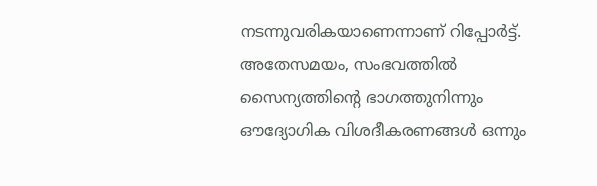നടന്നുവരികയാണെന്നാണ് റിപ്പോർട്ട്. അതേസമയം, സംഭവത്തിൽ സൈന്യത്തിന്റെ ഭാഗത്തുനിന്നും ഔദ്യോഗിക വിശദീകരണങ്ങൾ ഒന്നും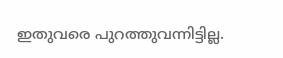ഇതുവരെ പുറത്തുവന്നിട്ടില്ല.